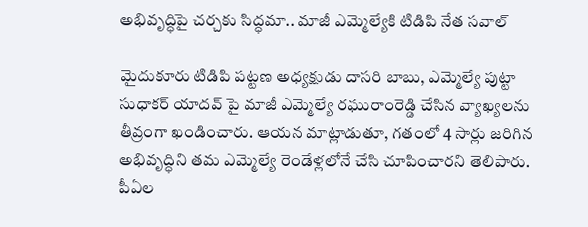అభివృద్ధిపై చర్చకు సిద్ధమా.. మాజీ ఎమ్మెల్యేకి టిడిపి నేత సవాల్

మైదుకూరు టిడిపి పట్టణ అధ్యక్షుడు దాసరి బాబు, ఎమ్మెల్యే పుట్టా సుధాకర్ యాదవ్ పై మాజీ ఎమ్మెల్యే రఘురాంరెడ్డి చేసిన వ్యాఖ్యలను తీవ్రంగా ఖండించారు. ఆయన మాట్లాడుతూ, గతంలో 4 సార్లు జరిగిన అభివృద్ధిని తమ ఎమ్మెల్యే రెండేళ్లలోనే చేసి చూపించారని తెలిపారు. పీఏల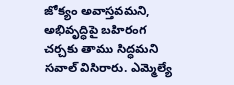జోక్యం అవాస్తవమని, అభివృద్ధిపై బహిరంగ చర్చకు తాము సిద్ధమని సవాల్ విసిరారు. ఎమ్మెల్యే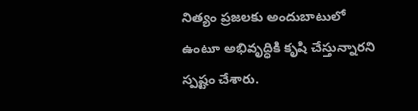నిత్యం ప్రజలకు అందుబాటులో ఉంటూ అభివృద్ధికి కృషి చేస్తున్నారని స్పష్టం చేశారు.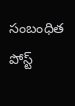సంబంధిత పోస్ట్